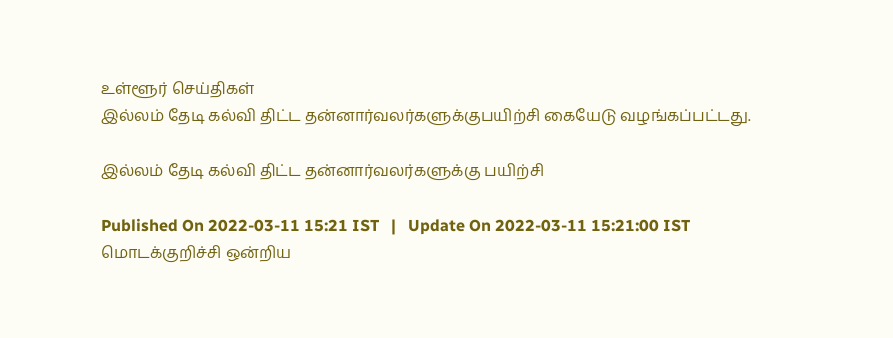உள்ளூர் செய்திகள்
இல்லம் தேடி கல்வி திட்ட தன்னார்வலர்களுக்குபயிற்சி கையேடு வழங்கப்பட்டது.

இல்லம் தேடி கல்வி திட்ட தன்னார்வலர்களுக்கு பயிற்சி

Published On 2022-03-11 15:21 IST   |   Update On 2022-03-11 15:21:00 IST
மொடக்குறிச்சி ஒன்றிய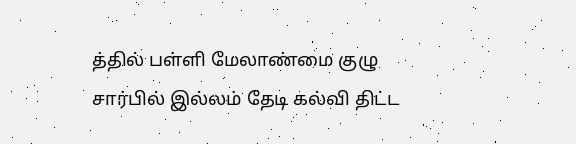த்தில் பள்ளி மேலாண்மை குழு சார்பில் இல்லம் தேடி கல்வி திட்ட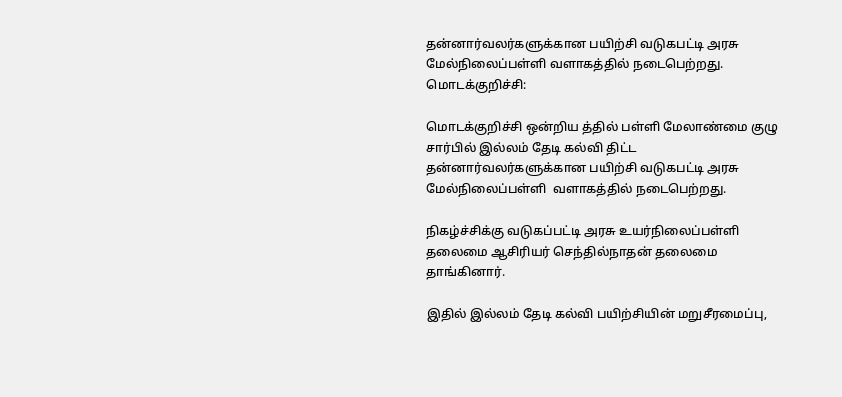தன்னார்வலர்களுக்கான பயிற்சி வடுகபட்டி அரசு மேல்நிலைப்பள்ளி வளாகத்தில் நடைபெற்றது.
மொடக்குறிச்சி:

மொடக்குறிச்சி ஒன்றிய த்தில் பள்ளி மேலாண்மை குழு சார்பில் இல்லம் தேடி கல்வி திட்ட தன்னார்வலர்களுக்கான பயிற்சி வடுகபட்டி அரசு மேல்நிலைப்பள்ளி  வளாகத்தில் நடைபெற்றது.

நிகழ்ச்சிக்கு வடுகப்பட்டி அரசு உயர்நிலைப்பள்ளி தலைமை ஆசிரியர் செந்தில்நாதன் தலைமை தாங்கினார்.

இதில் இல்லம் தேடி கல்வி பயிற்சியின் மறுசீரமைப்பு,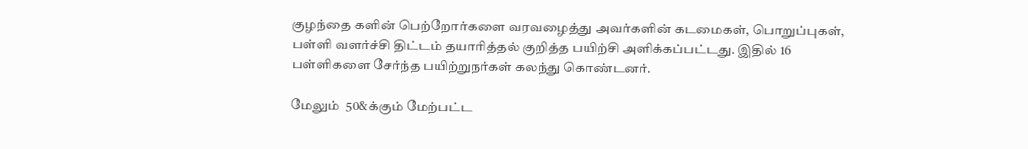குழந்தை களின் பெற்றோர்களை வரவழைத்து அவர்களின் கடமைகள், பொறுப்புகள், பள்ளி வளர்ச்சி திட்டம் தயாரித்தல் குறித்த பயிற்சி அளிக்கப்பட்டது. இதில் 16 பள்ளிகளை சேர்ந்த பயிற்றுநர்கள் கலந்து கொண்டனர்.

மேலும்  50&க்கும் மேற்பட்ட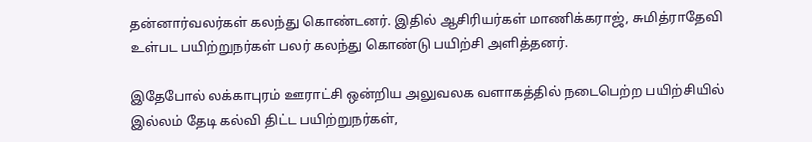தன்னார்வலர்கள் கலந்து கொண்டனர். இதில் ஆசிரியர்கள் மாணிக்கராஜ், சுமித்ராதேவி உள்பட பயிற்றுநர்கள் பலர் கலந்து கொண்டு பயிற்சி அளித்தனர்.

இதேபோல் லக்காபுரம் ஊராட்சி ஒன்றிய அலுவலக வளாகத்தில் நடைபெற்ற பயிற்சியில் இல்லம் தேடி கல்வி திட்ட பயிற்றுநர்கள்,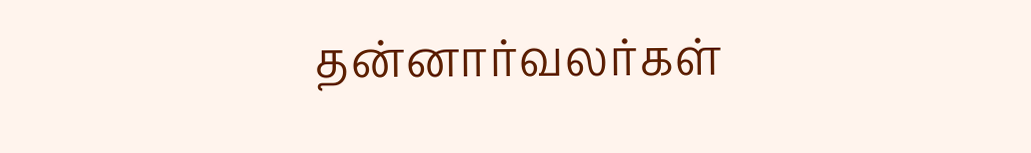தன்னார்வலர்கள்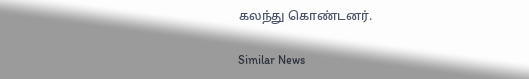கலந்து கொண்டனர்.

Similar News